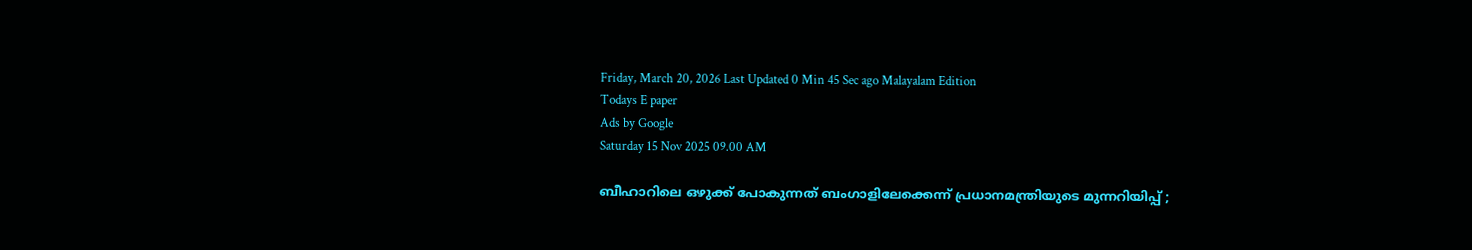Friday, March 20, 2026 Last Updated 0 Min 45 Sec ago Malayalam Edition
Todays E paper
Ads by Google
Saturday 15 Nov 2025 09.00 AM

ബീഹാറിലെ ഒഴുക്ക് പോകുന്നത് ബംഗാളിലേക്കെന്ന് പ്രധാനമന്ത്രിയുടെ മുന്നറിയിപ്പ് ;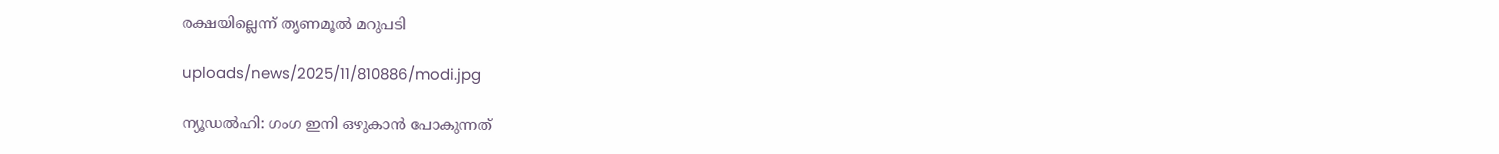രക്ഷയില്ലെന്ന് തൃണമൂല്‍ മറുപടി

uploads/news/2025/11/810886/modi.jpg

ന്യൂഡല്‍ഹി: ഗംഗ ഇനി ഒഴുകാന്‍ പോകുന്നത്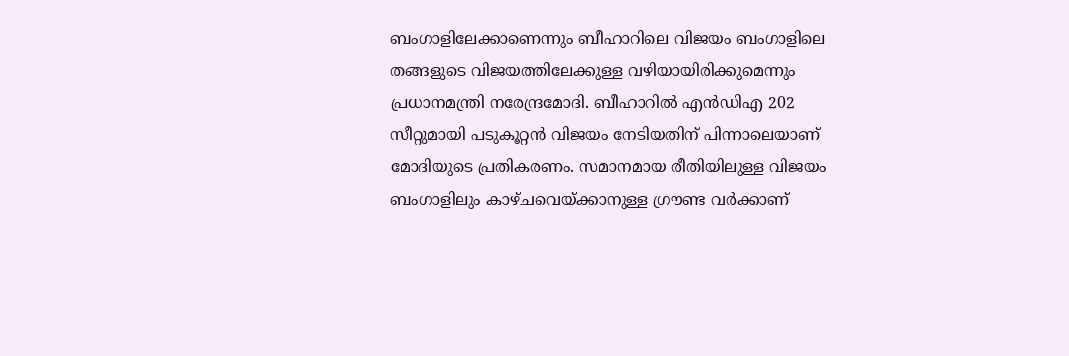ബംഗാളിലേക്കാണെന്നും ബീഹാറിലെ വിജയം ബംഗാളിലെ തങ്ങളുടെ വിജയത്തിലേക്കുള്ള വഴിയായിരിക്കുമെന്നും പ്രധാനമന്ത്രി നരേന്ദ്രമോദി. ബീഹാറില്‍ എന്‍ഡിഎ 202 സീറ്റുമായി പടുകൂറ്റന്‍ വിജയം നേടിയതിന് പിന്നാലെയാണ് മോദിയുടെ പ്രതികരണം. സമാനമായ രീതിയിലുള്ള വിജയം ബംഗാളിലും കാഴ്ചവെയ്ക്കാനുള്ള ഗ്രൗണ്ട വര്‍ക്കാണ്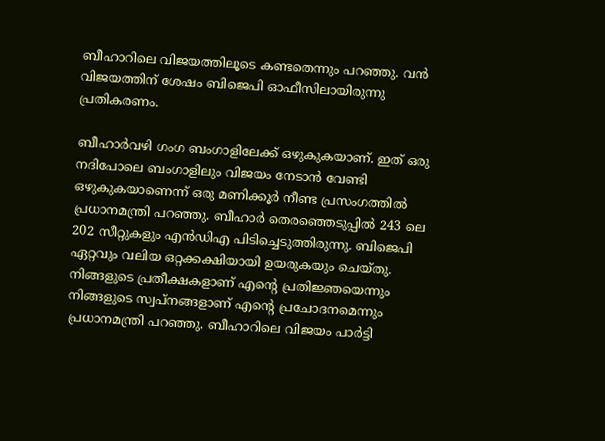ബീഹാറിലെ വിജയത്തിലൂടെ കണ്ടതെന്നും പറഞ്ഞു. വന്‍ വിജയത്തിന് ശേഷം ബിജെപി ഓഫീസിലായിരുന്നു പ്രതികരണം.

ബീഹാര്‍വഴി ഗംഗ ബംഗാളിലേക്ക് ഒഴുകുകയാണ്. ഇത് ഒരു നദിപോലെ ബംഗാളിലും വിജയം നേടാന്‍ വേണ്ടി ഒഴുകുകയാണെന്ന് ഒരു മണിക്കൂര്‍ നീണ്ട പ്രസംഗത്തില്‍ പ്രധാനമന്ത്രി പറഞ്ഞു. ബീഹാര്‍ തെരഞ്ഞെടുപ്പില്‍ 243 ലെ 202 സീറ്റുകളും എന്‍ഡിഎ പിടിച്ചെടുത്തിരുന്നു. ബിജെപി ഏറ്റവും വലിയ ഒറ്റക്കക്ഷിയായി ഉയരുകയും ചെയ്തു. നിങ്ങളുടെ പ്രതീക്ഷകളാണ് എന്റെ പ്രതിജ്ഞയെന്നും നിങ്ങളുടെ സ്വപ്‌നങ്ങളാണ് എന്റെ പ്രചോദനമെന്നും പ്രധാനമന്ത്രി പറഞ്ഞു. ബീഹാറിലെ വിജയം പാര്‍ട്ടി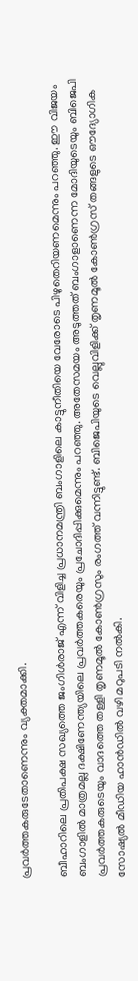പ്രവര്‍ത്തകരുടേതാണെന്നും വ്യക്തമാക്കി.

ബീഹാറിലെ പ്രതിപക്ഷ സഖ്യത്തെ ജംഗിള്‍രാജ് എന്ന് വിളിച്ച പ്രധാനമന്ത്രി ബംഗാളിലെ കാട്ടുനീതിയെ വേരോടെ പിഴുതെറിയണമെന്നും പറഞ്ഞു. ഈ വിജയം ബംഗാളില്‍ മാത്രമല്ല ദക്ഷിണേന്ത്യയിലെ പ്രവര്‍ത്തകരെയും പ്രചോദിപ്പിക്കുമെന്നും പറഞ്ഞു. അതേസമയം അടുത്തത് ബംഗാളാണെന്ന മോദിയുടെയും ബിജെപി പ്രവര്‍ത്തകരുടെയും വാദത്തെ തള്ളി തൃണമൂല്‍ കോണ്‍ഗ്രസും രംഗത്ത് വന്നിട്ടുണ്ട്. ബിജെപിയുടെ വെല്ലുവിളിക്ക് തൃണമൂല്‍ കോണ്‍ഗ്രസ് തങ്ങളുടെ ഔദ്യോഗിക സോഷ്യല്‍ മീഡിയ ഹാന്‍ഡില്‍ വഴി മറുപടി നല്‍കി.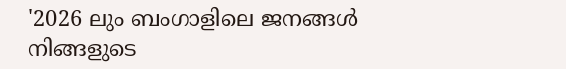'2026 ലും ബംഗാളിലെ ജനങ്ങള്‍ നിങ്ങളുടെ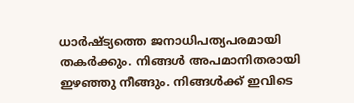ധാര്‍ഷ്ട്യത്തെ ജനാധിപത്യപരമായി തകര്‍ക്കും. നിങ്ങള്‍ അപമാനിതരായി ഇഴഞ്ഞു നീങ്ങും. നിങ്ങള്‍ക്ക് ഇവിടെ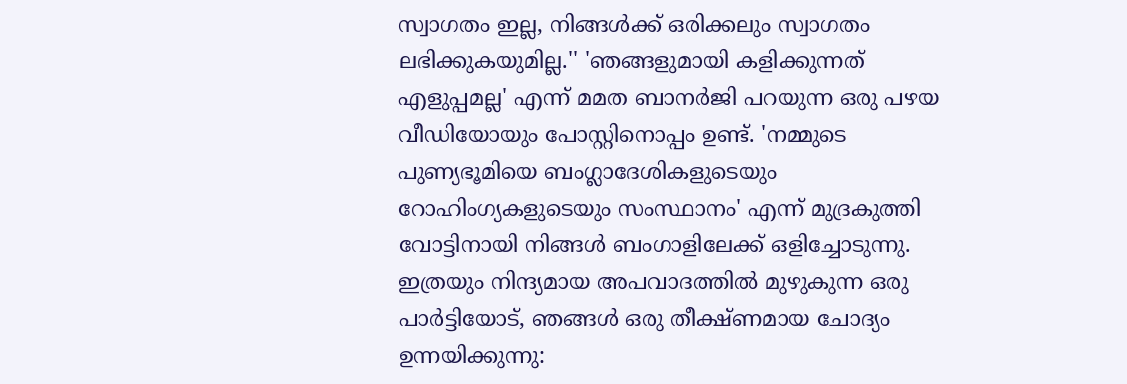സ്വാഗതം ഇല്ല, നിങ്ങള്‍ക്ക് ഒരിക്കലും സ്വാഗതം ലഭിക്കുകയുമില്ല.'' 'ഞങ്ങളുമായി കളിക്കുന്നത് എളുപ്പമല്ല' എന്ന് മമത ബാനര്‍ജി പറയുന്ന ഒരു പഴയ വീഡിയോയും പോസ്റ്റിനൊപ്പം ഉണ്ട്. 'നമ്മുടെ പുണ്യഭൂമിയെ ബംഗ്ലാദേശികളുടെയും റോഹിംഗ്യകളുടെയും സംസ്ഥാനം' എന്ന് മുദ്രകുത്തി വോട്ടിനായി നിങ്ങള്‍ ബംഗാളിലേക്ക് ഒളിച്ചോടുന്നു. ഇത്രയും നിന്ദ്യമായ അപവാദത്തില്‍ മുഴുകുന്ന ഒരു പാര്‍ട്ടിയോട്, ഞങ്ങള്‍ ഒരു തീക്ഷ്ണമായ ചോദ്യം ഉന്നയിക്കുന്നു: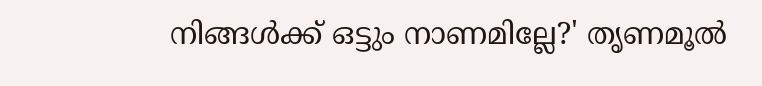നിങ്ങള്‍ക്ക് ഒട്ടും നാണമില്ലേ?' തൃണമൂല്‍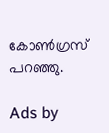കോണ്‍ഗ്രസ് പറഞ്ഞു.

Ads by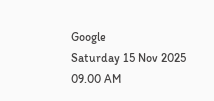Google
Saturday 15 Nov 2025 09.00 AM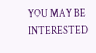YOU MAY BE INTERESTED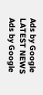Ads by Google
LATEST NEWS
Ads by Google